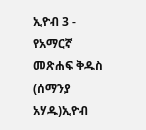ኢዮብ 3 - የአማርኛ መጽሐፍ ቅዱስ (ሰማንያ አሃዱ)ኢዮብ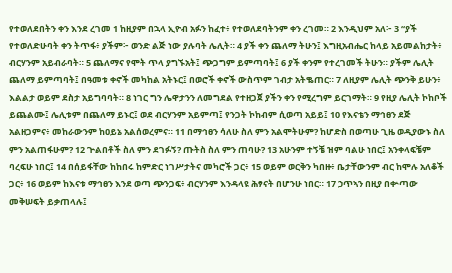የተወለደበትን ቀን እንደ ረገመ 1 ከዚያም በኋላ ኢዮብ አፉን ከፈተ፥ የተወለደባትንም ቀን ረገመ። 2 እንዲህም አለ፦ 3 “ያች የተወለድሁባት ቀን ትጥፋ፥ ያችም፦ ወንድ ልጅ ነው ያሉባት ሌሊት። 4 ያች ቀን ጨለማ ትሁን፤ እግዚአብሔር ከላይ አይመልከታት፥ ብርሃንም አይብራባት። 5 ጨለማና የሞት ጥላ ያግኙአት፤ ጭጋግም ይምጣባት፤ 6 ያች ቀንም የተረገመች ትሁን። ያችም ሌሊት ጨለማ ይምጣባት፤ በዓመቱ ቀኖች መካከል አትኑር፤ በወሮች ቀኖች ውስጥም ገብታ አትቈጠር። 7 ለዚያም ሌሊት ጭንቅ ይሁን፥ እልልታ ወይም ደስታ አይግባባት። 8 ነገር ግን ሌዋታንን ለመግደል የተዘጋጀ ያችን ቀን የሚረግም ይርገማት። 9 የዚያ ሌሊት ኮከቦች ይጨልሙ፤ ሌሊቱም በጨለማ ይኑር፤ ወደ ብርሃንም አይምጣ፤ የንጋት ኮከብም ሲወጣ አይይ፤ 10 የእናቴን ማኅፀን ደጅ አልዘጋምና፥ መከራውንም ከዐይኔ አልሰወረምና። 11 በማኅፀን ሳለሁ ስለ ምን አልሞትሁም? ከሆድስ በወጣሁ ጊዜ ወዲያውኑ ስለ ምን አልጠፋሁም? 12 ጕልበቶች ስለ ምን ደገፉኝ? ጡትስ ስለ ምን ጠባሁ? 13 አሁንም ተኝቼ ዝም ባልሁ ነበር፤ አንቀላፍቼም ባረፍሁ ነበር፤ 14 በሰይፋቸው ከከበሩ ከምድር ነገሥታትና መካሮች ጋር፥ 15 ወይም ወርቅን ካበዙ፥ ቤታቸውንም ብር ከሞሉ አለቆች ጋር፥ 16 ወይም ከእናቱ ማኅፀን እንደ ወጣ ጭንጋፍ፥ ብርሃንም እንዳላዩ ሕፃናት በሆንሁ ነበር። 17 ኃጥኣን በዚያ በቍጣው መቅሠፍት ይቃጠላሉ፤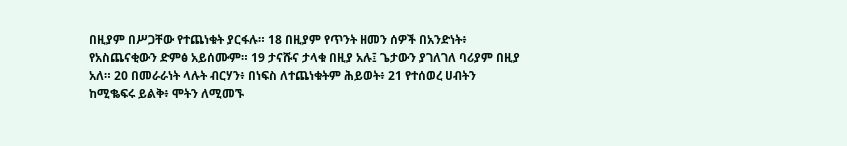በዚያም በሥጋቸው የተጨነቁት ያርፋሉ። 18 በዚያም የጥንት ዘመን ሰዎች በአንድነት፥ የአስጨናቂውን ድምፅ አይሰሙም። 19 ታናሹና ታላቁ በዚያ አሉ፤ ጌታውን ያገለገለ ባሪያም በዚያ አለ። 20 በመራራነት ላሉት ብርሃን፥ በነፍስ ለተጨነቁትም ሕይወት፥ 21 የተሰወረ ሀብትን ከሚቈፍሩ ይልቅ፥ ሞትን ለሚመኙ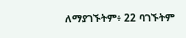ለማያገኙትም፥ 22 ባገኙትም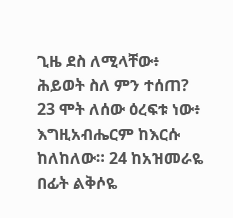ጊዜ ደስ ለሚላቸው፥ ሕይወት ስለ ምን ተሰጠ? 23 ሞት ለሰው ዕረፍቱ ነው፥ እግዚአብሔርም ከእርሱ ከለከለው። 24 ከአዝመራዬ በፊት ልቅሶዬ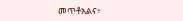መጥቶአልና፥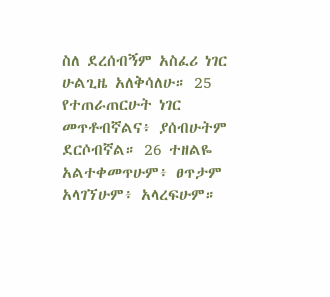ስለ ደረሰብኝም አስፈሪ ነገር ሁልጊዜ አለቅሳለሁ። 25 የተጠራጠርሁት ነገር መጥቶብኛልና፥ ያሰብሁትም ደርሶብኛል። 26 ተዘልዬ አልተቀመጥሁም፥ ፀጥታም አላገኘሁም፥ አላረፍሁም።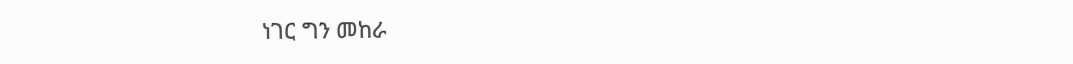ነገር ግን መከራ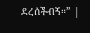ደረሰችብኝ።” |